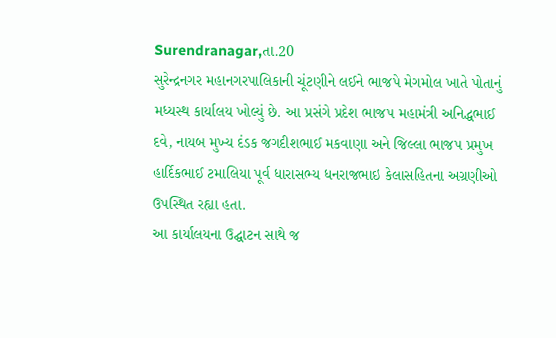Surendranagar,તા.20
સુરેન્દ્રનગર મહાનગરપાલિકાની ચૂંટણીને લઈને ભાજપે મેગમોલ ખાતે પોતાનું મધ્યસ્થ કાર્યાલય ખોલ્યું છે. આ પ્રસંગે પ્રદેશ ભાજપ મહામંત્રી અનિદ્ધભાઈ દવે, નાયબ મુખ્ય દંડક જગદીશભાઈ મકવાણા અને જિલ્લા ભાજપ પ્રમુખ હાર્દિકભાઈ ટમાલિયા પૂર્વ ધારાસભ્ય ધનરાજભાઇ કેલાસહિતના અગ્રણીઓ ઉપસ્થિત રહ્યા હતા.
આ કાર્યાલયના ઉદ્ઘાટન સાથે જ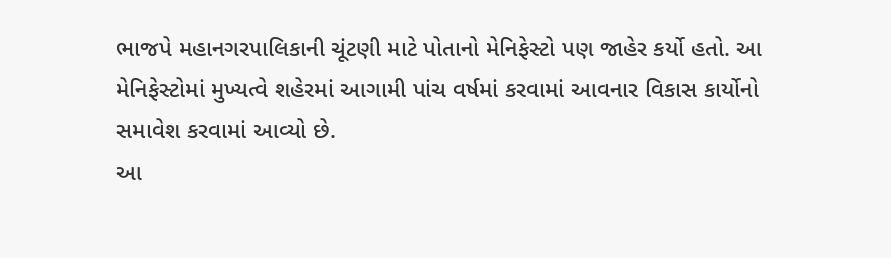ભાજપે મહાનગરપાલિકાની ચૂંટણી માટે પોતાનો મેનિફેસ્ટો પણ જાહેર કર્યો હતો. આ મેનિફેસ્ટોમાં મુખ્યત્વે શહેરમાં આગામી પાંચ વર્ષમાં કરવામાં આવનાર વિકાસ કાર્યોનો સમાવેશ કરવામાં આવ્યો છે.
આ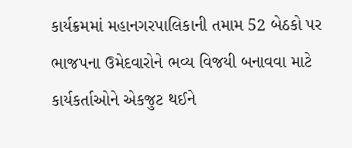કાર્યક્રમમાં મહાનગરપાલિકાની તમામ 52 બેઠકો પર ભાજપના ઉમેદવારોને ભવ્ય વિજયી બનાવવા માટે કાર્યકર્તાઓને એકજુટ થઈને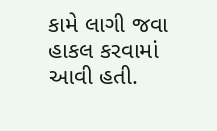કામે લાગી જવા હાકલ કરવામાં આવી હતી.